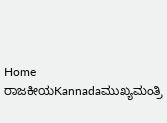Home ರಾಜಕೀಯKannadaಮುಖ್ಯಮಂತ್ರಿ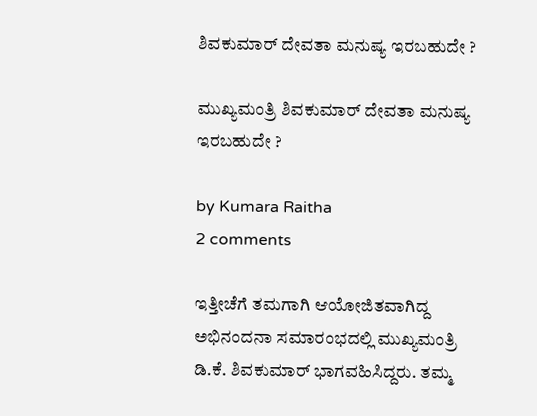ಶಿವಕುಮಾರ್‌ ದೇವತಾ ಮನುಷ್ಯ ಇರಬಹುದೇ ?

ಮುಖ್ಯಮಂತ್ರಿ ಶಿವಕುಮಾರ್‌ ದೇವತಾ ಮನುಷ್ಯ ಇರಬಹುದೇ ?

by Kumara Raitha
2 comments

ಇತ್ತೀಚೆಗೆ ತಮಗಾಗಿ ಆಯೋಜಿತವಾಗಿದ್ದ ಅಭಿನಂದನಾ ಸಮಾರಂಭದಲ್ಲಿ ಮುಖ್ಯಮಂತ್ರಿ ಡಿ.ಕೆ. ಶಿವಕುಮಾರ್‌ ಭಾಗವಹಿಸಿದ್ದರು. ತಮ್ಮ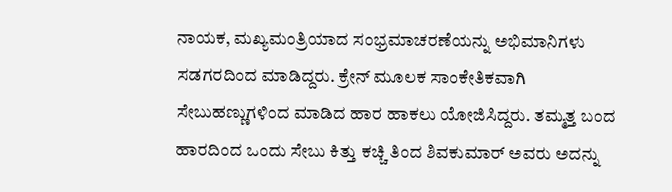ನಾಯಕ, ಮಖ್ಯಮಂತ್ರಿಯಾದ ಸಂಭ್ರಮಾಚರಣೆಯನ್ನು ಅಭಿಮಾನಿಗಳು ಸಡಗರದಿಂದ ಮಾಡಿದ್ದರು. ಕ್ರೇನ್‌ ಮೂಲಕ ಸಾಂಕೇತಿಕವಾಗಿ ಸೇಬುಹಣ್ಣುಗಳಿಂದ ಮಾಡಿದ ಹಾರ ಹಾಕಲು ಯೋಜಿಸಿದ್ದರು. ತಮ್ಮತ್ತ ಬಂದ ಹಾರದಿಂದ ಒಂದು ಸೇಬು ಕಿತ್ತು ಕಚ್ಚಿ ತಿಂದ ಶಿವಕುಮಾರ್‌ ಅವರು ಅದನ್ನು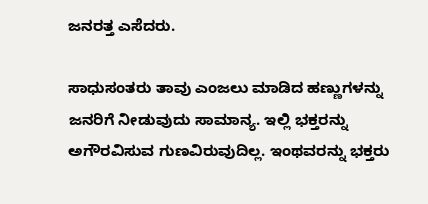ಜನರತ್ತ ಎಸೆದರು.

ಸಾಧುಸಂತರು ತಾವು ಎಂಜಲು ಮಾಡಿದ ಹಣ್ಣುಗಳನ್ನು ಜನರಿಗೆ ನೀಡುವುದು ಸಾಮಾನ್ಯ. ಇಲ್ಲಿ ಭಕ್ತರನ್ನು ಅಗೌರವಿಸುವ ಗುಣವಿರುವುದಿಲ್ಲ. ಇಂಥವರನ್ನು ಭಕ್ತರು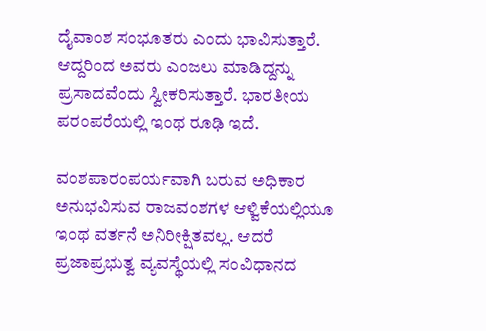ದೈವಾಂಶ ಸಂಭೂತರು ಎಂದು ಭಾವಿಸುತ್ತಾರೆ. ಆದ್ದರಿಂದ ಅವರು ಎಂಜಲು ಮಾಡಿದ್ದನ್ನು ಪ್ರಸಾದವೆಂದು ಸ್ವೀಕರಿಸುತ್ತಾರೆ. ಭಾರತೀಯ ಪರಂಪರೆಯಲ್ಲಿ ಇಂಥ ರೂಢಿ ಇದೆ.

ವಂಶಪಾರಂಪರ್ಯವಾಗಿ ಬರುವ ಅಧಿಕಾರ ಅನುಭವಿಸುವ ರಾಜವಂಶಗಳ ಆಳ್ವಿಕೆಯಲ್ಲಿಯೂ ಇಂಥ ವರ್ತನೆ ಅನಿರೀಕ್ಷಿತವಲ್ಲ. ಆದರೆ ಪ್ರಜಾಪ್ರಭುತ್ವ ವ್ಯವಸ್ಥೆಯಲ್ಲಿ ಸಂವಿಧಾನದ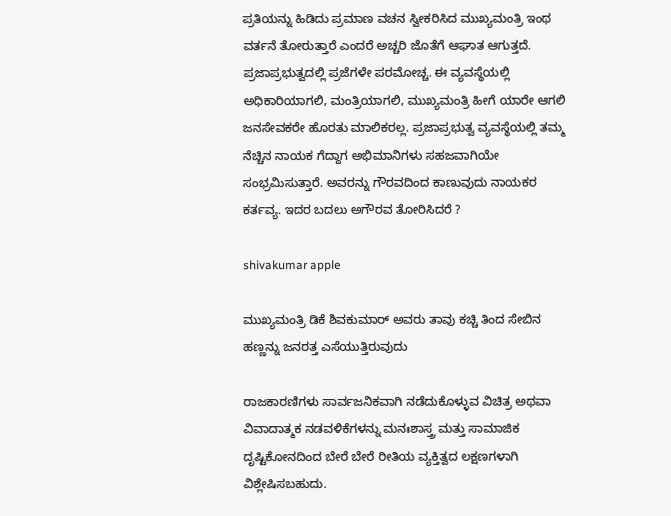ಪ್ರತಿಯನ್ನು ಹಿಡಿದು ಪ್ರಮಾಣ ವಚನ ಸ್ವೀಕರಿಸಿದ ಮುಖ್ಯಮಂತ್ರಿ ಇಂಥ ವರ್ತನೆ ತೋರುತ್ತಾರೆ ಎಂದರೆ ಅಚ್ಚರಿ ಜೊತೆಗೆ ಆಘಾತ ಆಗುತ್ತದೆ. ಪ್ರಜಾಪ್ರಭುತ್ವದಲ್ಲಿ ಪ್ರಜೆಗಳೇ ಪರಮೋಚ್ಚ. ಈ ವ್ಯವಸ್ಥೆಯಲ್ಲಿ ಅಧಿಕಾರಿಯಾಗಲಿ, ಮಂತ್ರಿಯಾಗಲಿ, ಮುಖ್ಯಮಂತ್ರಿ ಹೀಗೆ ಯಾರೇ ಆಗಲಿ ಜನಸೇವಕರೇ ಹೊರತು ಮಾಲಿಕರಲ್ಲ. ಪ್ರಜಾಪ್ರಭುತ್ವ ವ್ಯವಸ್ಥೆಯಲ್ಲಿ ತಮ್ಮ ನೆಚ್ಚಿನ ನಾಯಕ ಗೆದ್ದಾಗ ಅಭಿಮಾನಿಗಳು ಸಹಜವಾಗಿಯೇ ಸಂಭ್ರಮಿಸುತ್ತಾರೆ. ಅವರನ್ನು ಗೌರವದಿಂದ ಕಾಣುವುದು ನಾಯಕರ ಕರ್ತವ್ಯ. ಇದರ ಬದಲು ಅಗೌರವ ತೋರಿಸಿದರೆ ?

shivakumar apple

ಮುಖ್ಯಮಂತ್ರಿ ಡಿಕೆ ಶಿವಕುಮಾರ್‌ ಅವರು ತಾವು ಕಚ್ಚಿ ತಿಂದ ಸೇಬಿನ ಹಣ್ಣನ್ನು ಜನರತ್ತ ಎಸೆಯುತ್ತಿರುವುದು

ರಾಜಕಾರಣಿಗಳು ಸಾರ್ವಜನಿಕವಾಗಿ ನಡೆದುಕೊಳ್ಳುವ ವಿಚಿತ್ರ ಅಥವಾ ವಿವಾದಾತ್ಮಕ ನಡವಳಿಕೆಗಳನ್ನು ಮನಃಶಾಸ್ತ್ರ ಮತ್ತು ಸಾಮಾಜಿಕ ದೃಷ್ಟಿಕೋನದಿಂದ ಬೇರೆ ಬೇರೆ ರೀತಿಯ ವ್ಯಕ್ತಿತ್ವದ ಲಕ್ಷಣಗಳಾಗಿ ವಿಶ್ಲೇಷಿಸಬಹುದು.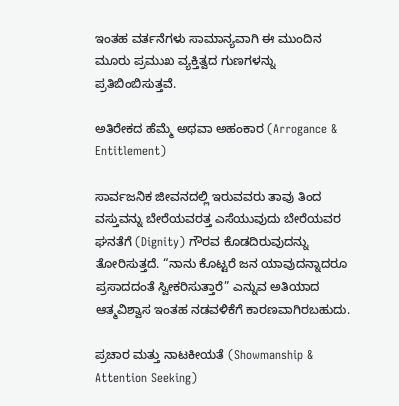ಇಂತಹ ವರ್ತನೆಗಳು ಸಾಮಾನ್ಯವಾಗಿ ಈ ಮುಂದಿನ ಮೂರು ಪ್ರಮುಖ ವ್ಯಕ್ತಿತ್ವದ ಗುಣಗಳನ್ನು ಪ್ರತಿಬಿಂಬಿಸುತ್ತವೆ.

ಅತಿರೇಕದ ಹೆಮ್ಮೆ ಅಥವಾ ಅಹಂಕಾರ (Arrogance & Entitlement)

ಸಾರ್ವಜನಿಕ ಜೀವನದಲ್ಲಿ ಇರುವವರು ತಾವು ತಿಂದ ವಸ್ತುವನ್ನು ಬೇರೆಯವರತ್ತ ಎಸೆಯುವುದು ಬೇರೆಯವರ ಘನತೆಗೆ (Dignity) ಗೌರವ ಕೊಡದಿರುವುದನ್ನು ತೋರಿಸುತ್ತದೆ. “ನಾನು ಕೊಟ್ಟರೆ ಜನ ಯಾವುದನ್ನಾದರೂ ಪ್ರಸಾದದಂತೆ ಸ್ವೀಕರಿಸುತ್ತಾರೆ” ಎನ್ನುವ ಅತಿಯಾದ ಆತ್ಮವಿಶ್ವಾಸ ಇಂತಹ ನಡವಳಿಕೆಗೆ ಕಾರಣವಾಗಿರಬಹುದು.

ಪ್ರಚಾರ ಮತ್ತು ನಾಟಕೀಯತೆ (Showmanship & Attention Seeking)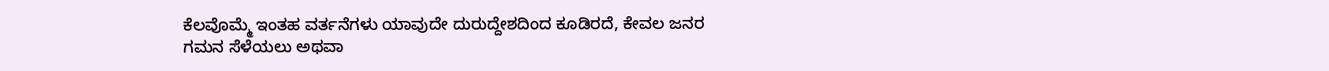ಕೆಲವೊಮ್ಮೆ ಇಂತಹ ವರ್ತನೆಗಳು ಯಾವುದೇ ದುರುದ್ದೇಶದಿಂದ ಕೂಡಿರದೆ, ಕೇವಲ ಜನರ ಗಮನ ಸೆಳೆಯಲು ಅಥವಾ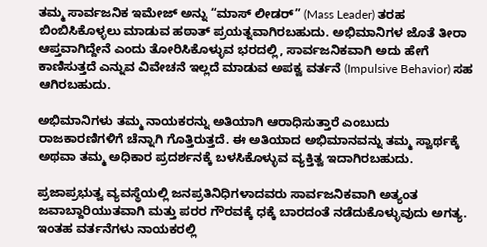ತಮ್ಮ ಸಾರ್ವಜನಿಕ ಇಮೇಜ್ ಅನ್ನು “ಮಾಸ್ ಲೀಡರ್” (Mass Leader) ತರಹ ಬಿಂಬಿಸಿಕೊಳ್ಳಲು ಮಾಡುವ ಹಠಾತ್ ಪ್ರಯತ್ನವಾಗಿರಬಹುದು. ಅಭಿಮಾನಿಗಳ ಜೊತೆ ತೀರಾ ಆಪ್ತವಾಗಿದ್ದೇನೆ ಎಂದು ತೋರಿಸಿಕೊಳ್ಳುವ ಭರದಲ್ಲಿ, ಸಾರ್ವಜನಿಕವಾಗಿ ಅದು ಹೇಗೆ ಕಾಣಿಸುತ್ತದೆ ಎನ್ನುವ ವಿವೇಚನೆ ಇಲ್ಲದೆ ಮಾಡುವ ಅಪಕ್ವ ವರ್ತನೆ (Impulsive Behavior) ಸಹ ಆಗಿರಬಹುದು.

ಅಭಿಮಾನಿಗಳು ತಮ್ಮ ನಾಯಕರನ್ನು ಅತಿಯಾಗಿ ಆರಾಧಿಸುತ್ತಾರೆ ಎಂಬುದು ರಾಜಕಾರಣಿಗಳಿಗೆ ಚೆನ್ನಾಗಿ ಗೊತ್ತಿರುತ್ತದೆ. ಈ ಅತಿಯಾದ ಅಭಿಮಾನವನ್ನು ತಮ್ಮ ಸ್ವಾರ್ಥಕ್ಕೆ ಅಥವಾ ತಮ್ಮ ಅಧಿಕಾರ ಪ್ರದರ್ಶನಕ್ಕೆ ಬಳಸಿಕೊಳ್ಳುವ ವ್ಯಕ್ತಿತ್ವ ಇದಾಗಿರಬಹುದು.

ಪ್ರಜಾಪ್ರಭುತ್ವ ವ್ಯವಸ್ಥೆಯಲ್ಲಿ ಜನಪ್ರತಿನಿಧಿಗಳಾದವರು ಸಾರ್ವಜನಿಕವಾಗಿ ಅತ್ಯಂತ ಜವಾಬ್ದಾರಿಯುತವಾಗಿ ಮತ್ತು ಪರರ ಗೌರವಕ್ಕೆ ಧಕ್ಕೆ ಬಾರದಂತೆ ನಡೆದುಕೊಳ್ಳುವುದು ಅಗತ್ಯ. ಇಂತಹ ವರ್ತನೆಗಳು ನಾಯಕರಲ್ಲಿ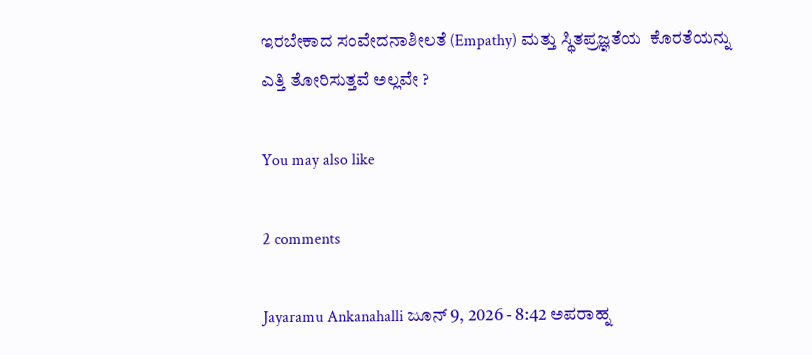ಇರಬೇಕಾದ ಸಂವೇದನಾಶೀಲತೆ (Empathy) ಮತ್ತು ಸ್ಥಿತಪ್ರಜ್ಞತೆಯ  ಕೊರತೆಯನ್ನು ಎತ್ತಿ ತೋರಿಸುತ್ತವೆ ಅಲ್ಲವೇ ?

You may also like

2 comments

Jayaramu Ankanahalli ಜೂನ್ 9, 2026 - 8:42 ಅಪರಾಹ್ನ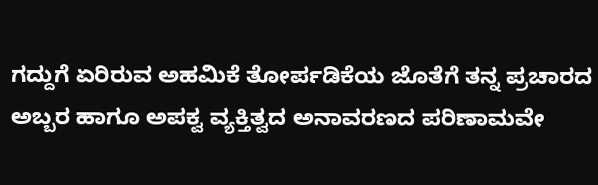ಗದ್ದುಗೆ ಏರಿರುವ ಅಹಮಿಕೆ ತೋರ್ಪಡಿಕೆಯ ಜೊತೆಗೆ ತನ್ನ ಪ್ರಚಾರದ ಅಬ್ಬರ ಹಾಗೂ ಅಪಕ್ವ ವ್ಯಕ್ತಿತ್ವದ ಅನಾವರಣದ ಪರಿಣಾಮವೇ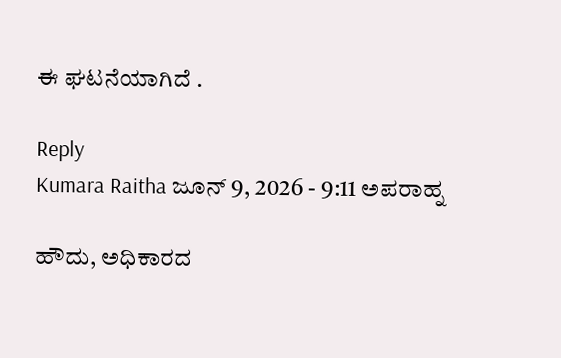ಈ ಘಟನೆಯಾಗಿದೆ .

Reply
Kumara Raitha ಜೂನ್ 9, 2026 - 9:11 ಅಪರಾಹ್ನ

ಹೌದು, ಅಧಿಕಾರದ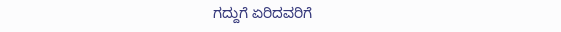ಗದ್ದುಗೆ ಏರಿದವರಿಗೆ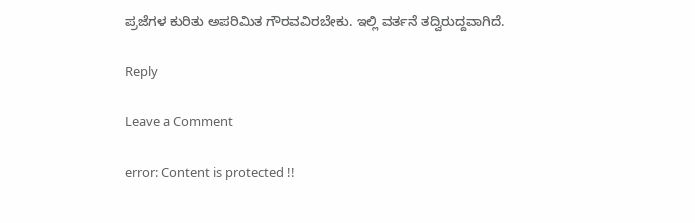ಪ್ರಜೆಗಳ ಕುರಿತು ಅಪರಿಮಿತ ಗೌರವವಿರಬೇಕು. ಇಲ್ಲಿ ವರ್ತನೆ ತದ್ವಿರುದ್ದವಾಗಿದೆ.

Reply

Leave a Comment

error: Content is protected !!